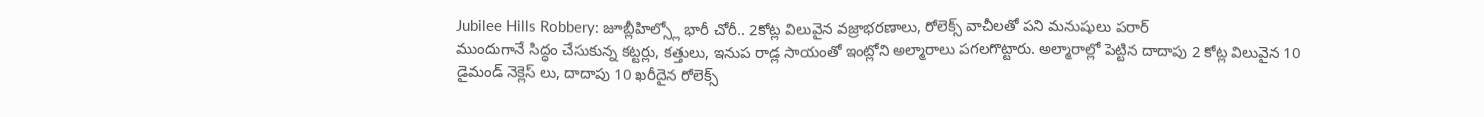Jubilee Hills Robbery: జూబ్లీహిల్స్లో భారీ చోరీ.. 2కోట్ల విలువైన వజ్రాభరణాలు, రోలెక్స్ వాచీలతో పని మనుషులు పరార్
ముందుగానే సిద్ధం చేసుకున్న కట్టర్లు, కత్తులు, ఇనుప రాడ్ల సాయంతో ఇంట్లోని అల్మారాలు పగలగొట్టారు. అల్మారాల్లో పెట్టిన దాదాపు 2 కోట్ల విలువైన 10 డైమండ్ నెక్లెస్ లు, దాదాపు 10 ఖరీదైన రోలెక్స్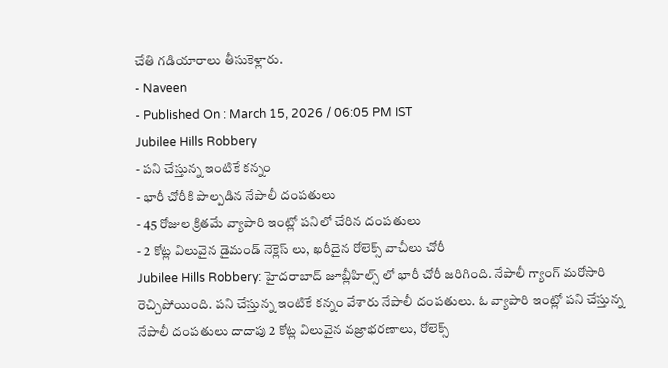చేతి గడియారాలు తీసుకెళ్లారు.
- Naveen
- Published On : March 15, 2026 / 06:05 PM IST
Jubilee Hills Robbery
- పని చేస్తున్న ఇంటికే కన్నం
- భారీ చోరీకి పాల్పడిన నేపాలీ దంపతులు
- 45 రోజుల క్రితమే వ్యాపారి ఇంట్లో పనిలో చేరిన దంపతులు
- 2 కోట్ల విలువైన డైమండ్ నెక్లెస్ లు, ఖరీదైన రోలెక్స్ వాచీలు చోరీ
Jubilee Hills Robbery: హైదరాబాద్ జూబ్లీహిల్స్ లో భారీ చోరీ జరిగింది. నేపాలీ గ్యాంగ్ మరోసారి రెచ్చిపోయింది. పని చేస్తున్న ఇంటికే కన్నం వేశారు నేపాలీ దంపతులు. ఓ వ్యాపారి ఇంట్లో పని చేస్తున్న నేపాలీ దంపతులు దాదాపు 2 కోట్ల విలువైన వజ్రాభరణాలు, రోలెక్స్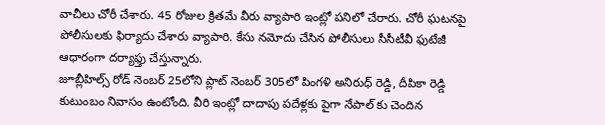వాచీలు చోరీ చేశారు. 45 రోజుల క్రితమే వీరు వ్యాపారి ఇంట్లో పనిలో చేరారు. చోరీ ఘటనపై పోలీసులకు ఫిర్యాదు చేశారు వ్యాపారి. కేసు నమోదు చేసిన పోలీసులు సీసీటీవీ ఫుటేజీ ఆధారంగా దర్యాఫ్తు చేస్తున్నారు.
జూబ్లీహిల్స్ రోడ్ నెంబర్ 25లోని ప్లాట్ నెంబర్ 305లో పింగళి అనిరుధ్ రెడ్డి, దీపికా రెడ్డి కుటుంబం నివాసం ఉంటోంది. వీరి ఇంట్లో దాదాపు పదేళ్లకు పైగా నేపాల్ కు చెందిన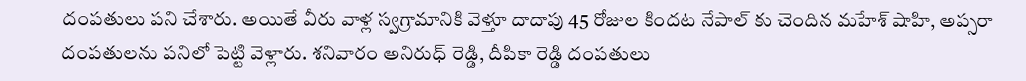దంపతులు పని చేశారు. అయితే వీరు వాళ్ల స్వగ్రామానికి వెళ్తూ దాదాపు 45 రోజుల కిందట నేపాల్ కు చెందిన మహేశ్ షాహి, అప్సరా దంపతులను పనిలో పెట్టి వెళ్లారు. శనివారం అనిరుధ్ రెడ్డి, దీపికా రెడ్డి దంపతులు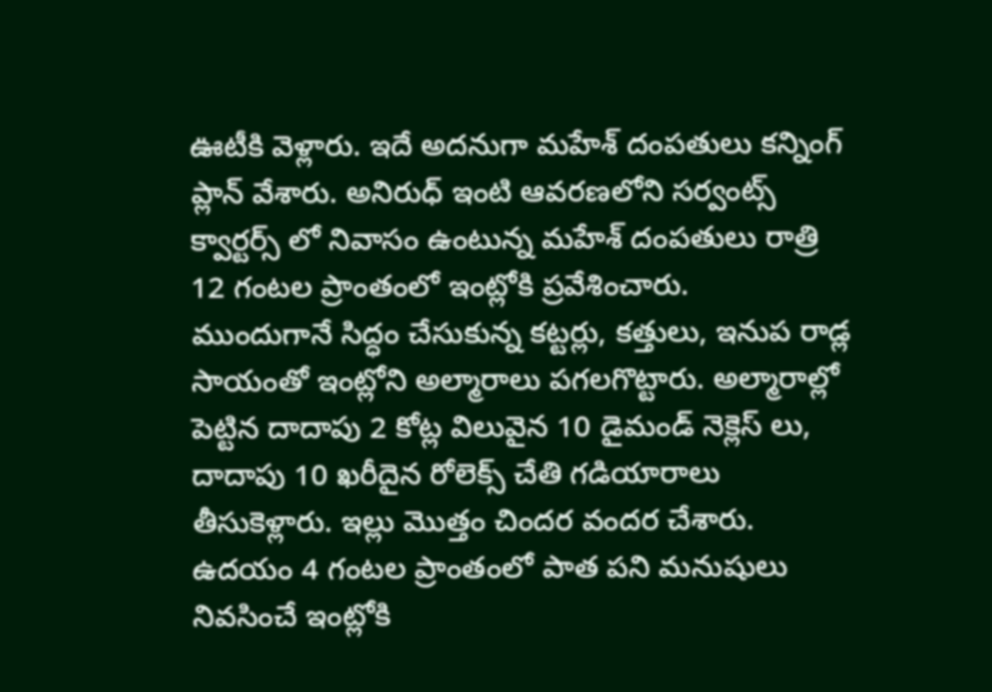ఊటీకి వెళ్లారు. ఇదే అదనుగా మహేశ్ దంపతులు కన్నింగ్ ప్లాన్ వేశారు. అనిరుధ్ ఇంటి ఆవరణలోని సర్వంట్స్ క్వార్టర్స్ లో నివాసం ఉంటున్న మహేశ్ దంపతులు రాత్రి 12 గంటల ప్రాంతంలో ఇంట్లోకి ప్రవేశించారు.
ముందుగానే సిద్ధం చేసుకున్న కట్టర్లు, కత్తులు, ఇనుప రాడ్ల సాయంతో ఇంట్లోని అల్మారాలు పగలగొట్టారు. అల్మారాల్లో పెట్టిన దాదాపు 2 కోట్ల విలువైన 10 డైమండ్ నెక్లెస్ లు, దాదాపు 10 ఖరీదైన రోలెక్స్ చేతి గడియారాలు తీసుకెళ్లారు. ఇల్లు మొత్తం చిందర వందర చేశారు. ఉదయం 4 గంటల ప్రాంతంలో పాత పని మనుషులు నివసించే ఇంట్లోకి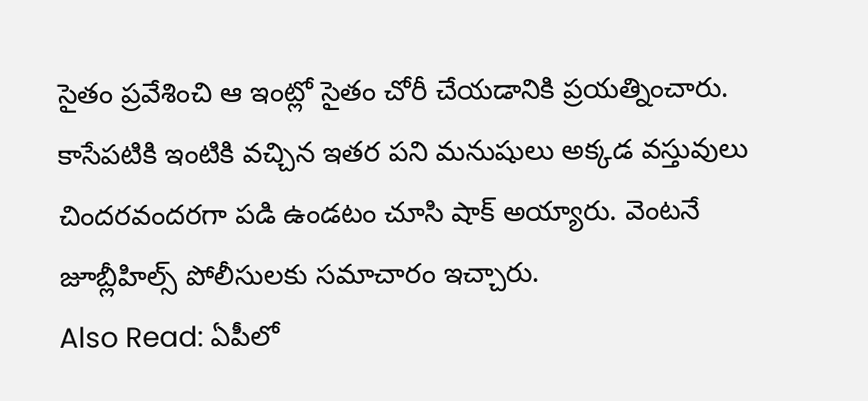సైతం ప్రవేశించి ఆ ఇంట్లో సైతం చోరీ చేయడానికి ప్రయత్నించారు. కాసేపటికి ఇంటికి వచ్చిన ఇతర పని మనుషులు అక్కడ వస్తువులు చిందరవందరగా పడి ఉండటం చూసి షాక్ అయ్యారు. వెంటనే జూబ్లీహిల్స్ పోలీసులకు సమాచారం ఇచ్చారు.
Also Read: ఏపీలో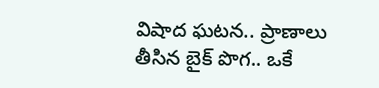విషాద ఘటన.. ప్రాణాలు తీసిన బైక్ పొగ.. ఒకే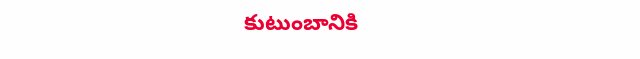కుటుంబానికి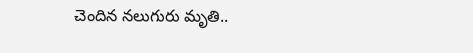చెందిన నలుగురు మృతి..